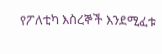የፖለቲካ እስረኞች እንደሚፈቱ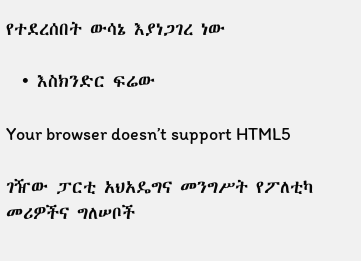የተደረሰበት ውሳኔ እያነጋገረ ነው

  • እስክንድር ፍሬው

Your browser doesn’t support HTML5

ገዥው ፓርቲ አህአዴግና መንግሥት የፖለቲካ መሪዎችና ግለሠቦች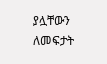ያሏቸውን ለመፍታት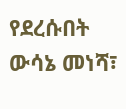የደረሱበት ውሳኔ መነሻ፣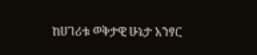ከሀገሪቱ ወቅታዊ ሁኔታ አንፃር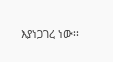እያነጋገረ ነው፡፡